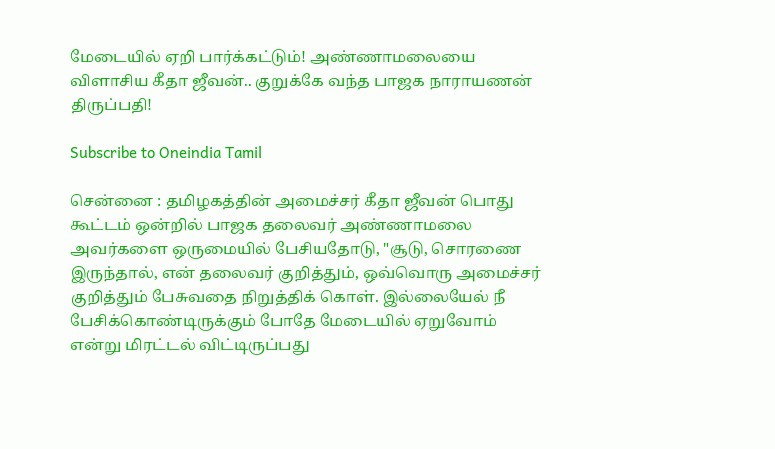மேடையில் ஏறி பார்க்கட்டும்! அண்ணாமலையை விளாசிய கீதா ஜீவன்.. குறுக்கே வந்த பாஜக நாராயணன் திருப்பதி!

Subscribe to Oneindia Tamil

சென்னை : தமிழகத்தின் அமைச்சர் கீதா ஜீவன் பொது கூட்டம் ஒன்றில் பாஜக தலைவர் அண்ணாமலை அவர்களை ஒருமையில் பேசியதோடு, "சூடு, சொரணை இருந்தால், என் தலைவர் குறித்தும், ஒவ்வொரு அமைச்சர் குறித்தும் பேசுவதை நிறுத்திக் கொள். இல்லையேல் நீ பேசிக்கொண்டிருக்கும் போதே மேடையில் ஏறுவோம் என்று மிரட்டல் விட்டிருப்பது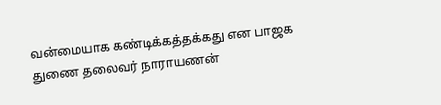வன்மையாக கண்டிக்கத்தக்கது என பாஜக துணை தலைவர் நாராயணன்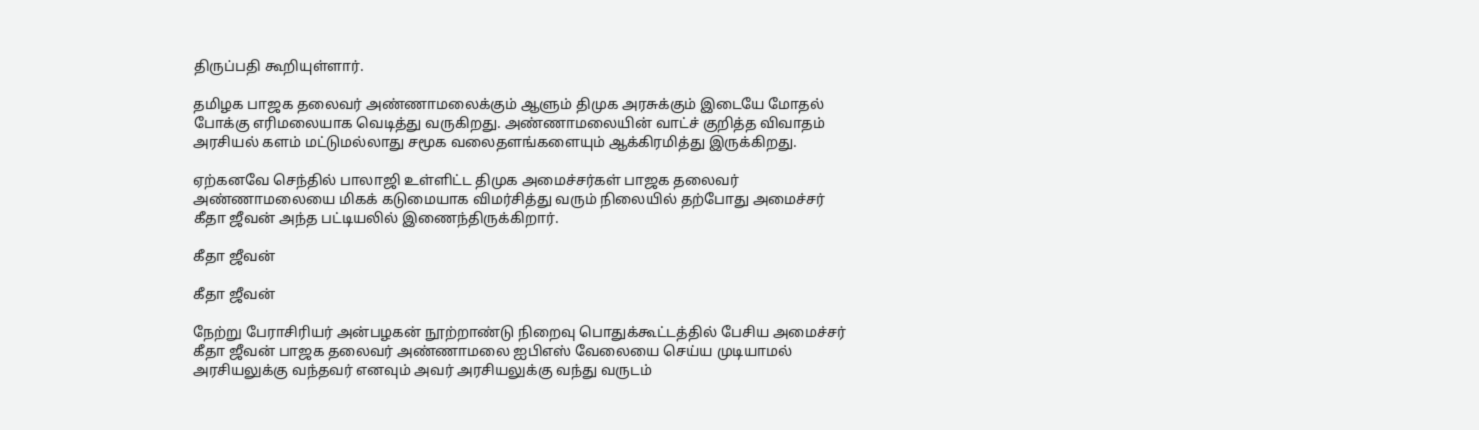திருப்பதி கூறியுள்ளார்.

தமிழக பாஜக தலைவர் அண்ணாமலைக்கும் ஆளும் திமுக அரசுக்கும் இடையே மோதல் போக்கு எரிமலையாக வெடித்து வருகிறது. அண்ணாமலையின் வாட்ச் குறித்த விவாதம் அரசியல் களம் மட்டுமல்லாது சமூக வலைதளங்களையும் ஆக்கிரமித்து இருக்கிறது.

ஏற்கனவே செந்தில் பாலாஜி உள்ளிட்ட திமுக அமைச்சர்கள் பாஜக தலைவர் அண்ணாமலையை மிகக் கடுமையாக விமர்சித்து வரும் நிலையில் தற்போது அமைச்சர் கீதா ஜீவன் அந்த பட்டியலில் இணைந்திருக்கிறார்.

கீதா ஜீவன்

கீதா ஜீவன்

நேற்று பேராசிரியர் அன்பழகன் நூற்றாண்டு நிறைவு பொதுக்கூட்டத்தில் பேசிய அமைச்சர் கீதா ஜீவன் பாஜக தலைவர் அண்ணாமலை ஐபிஎஸ் வேலையை செய்ய முடியாமல் அரசியலுக்கு வந்தவர் எனவும் அவர் அரசியலுக்கு வந்து வருடம்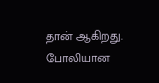தான் ஆகிறது. போலியான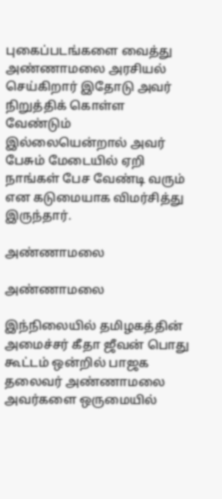புகைப்படங்களை வைத்து அண்ணாமலை அரசியல் செய்கிறார் இதோடு அவர் நிறுத்திக் கொள்ள வேண்டும் இல்லையென்றால் அவர் பேசும் மேடையில் ஏறி நாங்கள் பேச வேண்டி வரும் என கடுமையாக விமர்சித்து இருந்தார்.

அண்ணாமலை

அண்ணாமலை

இந்நிலையில் தமிழகத்தின் அமைச்சர் கீதா ஜீவன் பொது கூட்டம் ஒன்றில் பாஜக தலைவர் அண்ணாமலை அவர்களை ஒருமையில்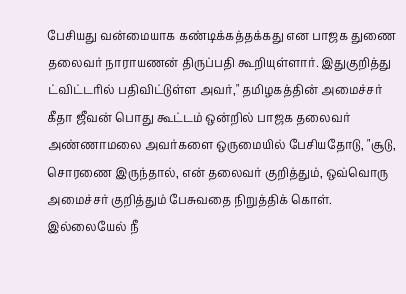பேசியது வன்மையாக கண்டிக்கத்தக்கது என பாஜக துணை தலைவர் நாராயணன் திருப்பதி கூறியுள்ளார். இதுகுறித்து ட்விட்டரில் பதிவிட்டுள்ள அவர்," தமிழகத்தின் அமைச்சர் கீதா ஜீவன் பொது கூட்டம் ஒன்றில் பாஜக தலைவர் அண்ணாமலை அவர்களை ஒருமையில் பேசியதோடு, "சூடு, சொரணை இருந்தால், என் தலைவர் குறித்தும், ஒவ்வொரு அமைச்சர் குறித்தும் பேசுவதை நிறுத்திக் கொள். இல்லையேல் நீ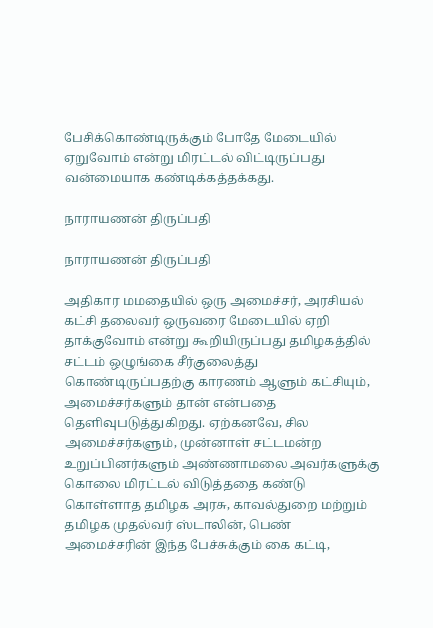பேசிக்கொண்டிருக்கும் போதே மேடையில் ஏறுவோம் என்று மிரட்டல் விட்டிருப்பது வன்மையாக கண்டிக்கத்தக்கது.

நாராயணன் திருப்பதி

நாராயணன் திருப்பதி

அதிகார மமதையில் ஒரு அமைச்சர், அரசியல் கட்சி தலைவர் ஒருவரை மேடையில் ஏறி தாக்குவோம் என்று கூறியிருப்பது தமிழகத்தில் சட்டம் ஒழுங்கை சீர்குலைத்து கொண்டிருப்பதற்கு காரணம் ஆளும் கட்சியும், அமைச்சர்களும் தான் என்பதை தெளிவுபடுத்துகிறது. ஏற்கனவே, சில அமைச்சர்களும், முன்னாள் சட்டமன்ற உறுப்பினர்களும் அண்ணாமலை அவர்களுக்கு கொலை மிரட்டல் விடுத்ததை கண்டு கொள்ளாத தமிழக அரசு, காவல்துறை மற்றும் தமிழக முதல்வர் ஸ்டாலின், பெண் அமைச்சரின் இந்த பேச்சுக்கும் கை கட்டி,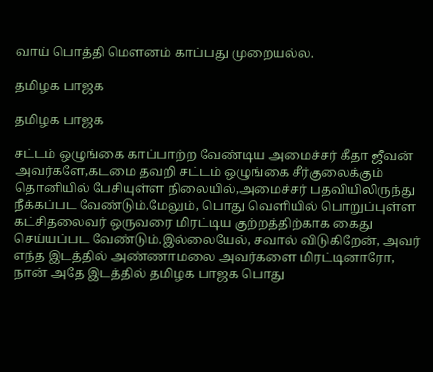வாய் பொத்தி மௌனம் காப்பது முறையல்ல.

தமிழக பாஜக

தமிழக பாஜக

சட்டம் ஒழுங்கை காப்பாற்ற வேண்டிய அமைச்சர் கீதா ஜீவன் அவர்களே,கடமை தவறி சட்டம் ஒழுங்கை சீர்குலைக்கும் தொனியில் பேசியுள்ள நிலையில்,அமைச்சர் பதவியிலிருந்து நீக்கப்பட வேண்டும்.மேலும், பொது வெளியில் பொறுப்புள்ள கட்சிதலைவர் ஒருவரை மிரட்டிய குற்றத்திற்காக கைது செய்யப்பட வேண்டும்.இல்லையேல், சவால் விடுகிறேன், அவர் எந்த இடத்தில் அண்ணாமலை அவர்களை மிரட்டினாரோ, நான் அதே இடத்தில் தமிழக பாஜக பொது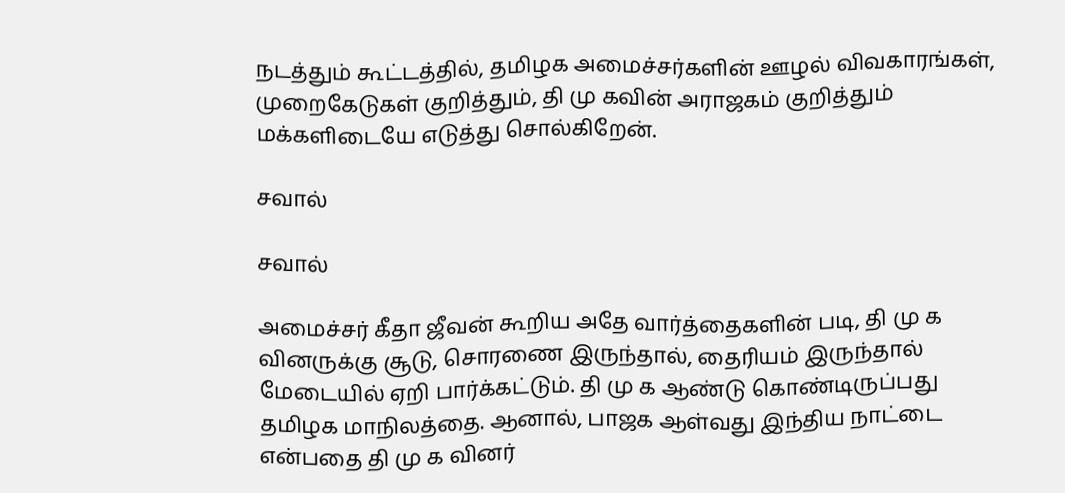நடத்தும் கூட்டத்தில், தமிழக அமைச்சர்களின் ஊழல் விவகாரங்கள், முறைகேடுகள் குறித்தும், தி மு கவின் அராஜகம் குறித்தும் மக்களிடையே எடுத்து சொல்கிறேன்.

சவால்

சவால்

அமைச்சர் கீதா ஜீவன் கூறிய அதே வார்த்தைகளின் படி, தி மு க வினருக்கு சூடு, சொரணை இருந்தால், தைரியம் இருந்தால் மேடையில் ஏறி பார்க்கட்டும். தி மு க ஆண்டு கொண்டிருப்பது தமிழக மாநிலத்தை. ஆனால், பாஜக ஆள்வது இந்திய நாட்டை என்பதை தி மு க வினர்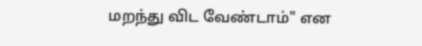மறந்து விட வேண்டாம்" என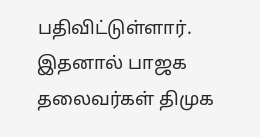பதிவிட்டுள்ளார். இதனால் பாஜக தலைவர்கள் திமுக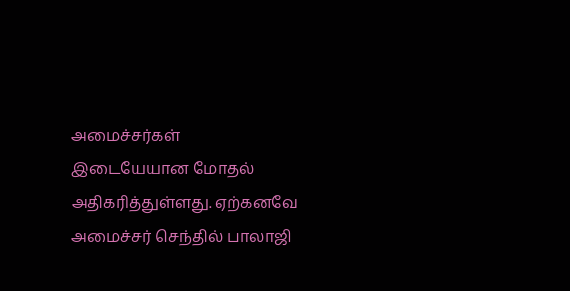அமைச்சர்கள் இடையேயான மோதல் அதிகரித்துள்ளது. ஏற்கனவே அமைச்சர் செந்தில் பாலாஜி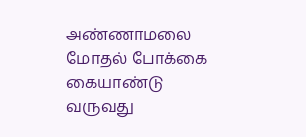அண்ணாமலை மோதல் போக்கை கையாண்டு வருவது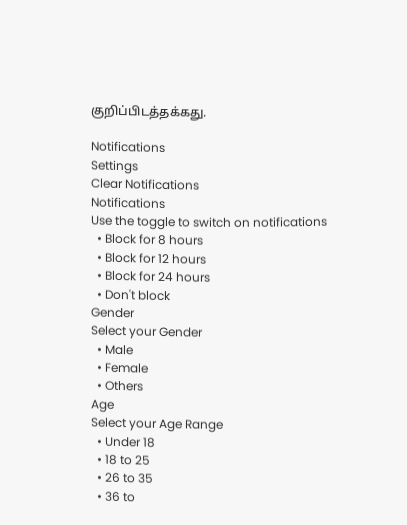குறிப்பிடத்தக்கது.

Notifications
Settings
Clear Notifications
Notifications
Use the toggle to switch on notifications
  • Block for 8 hours
  • Block for 12 hours
  • Block for 24 hours
  • Don't block
Gender
Select your Gender
  • Male
  • Female
  • Others
Age
Select your Age Range
  • Under 18
  • 18 to 25
  • 26 to 35
  • 36 to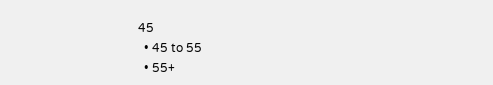45
  • 45 to 55
  • 55+